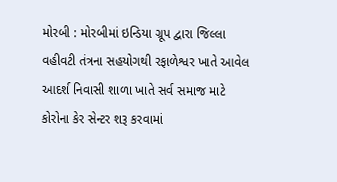મોરબી : મોરબીમાં ઇન્ડિયા ગ્રૂપ દ્વારા જિલ્લા વહીવટી તંત્રના સહયોગથી રફાળેશ્વર ખાતે આવેલ આદર્શ નિવાસી શાળા ખાતે સર્વ સમાજ માટે કોરોના કેર સેન્ટર શરૂ કરવામાં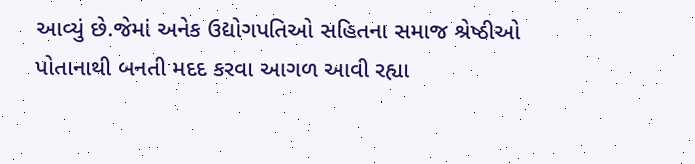આવ્યું છે.જેમાં અનેક ઉદ્યોગપતિઓ સહિતના સમાજ શ્રેષ્ઠીઓ પોતાનાથી બનતી મદદ કરવા આગળ આવી રહ્યા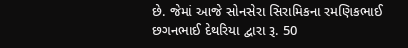છે. જેમાં આજે સોનસેરા સિરામિકના રમણિકભાઈ છગનભાઈ દેથરિયા દ્વારા રૂ. 50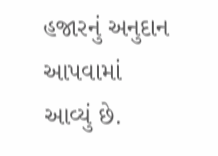હજારનું અનુદાન આપવામાં આવ્યું છે.